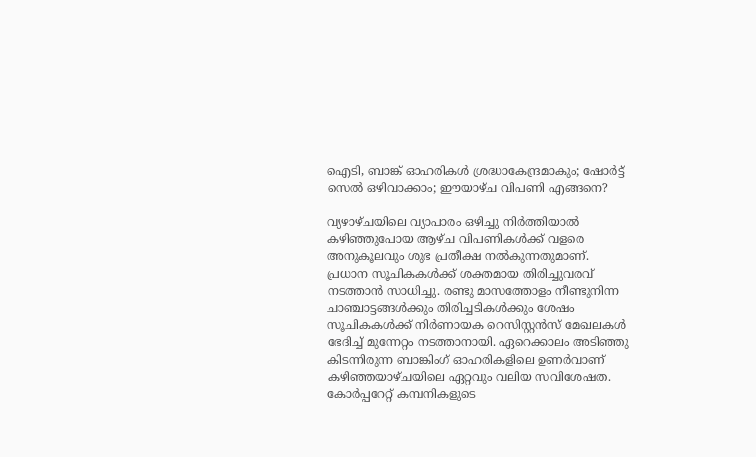ഐടി, ബാങ്ക് ഓഹരികള്‍ ശ്രദ്ധാകേന്ദ്രമാകും; ഷോര്‍ട്ട് സെല്‍ ഒഴിവാക്കാം; ഈയാഴ്ച വിപണി എങ്ങനെ?

വ്യഴാഴ്ചയിലെ വ്യാപാരം ഒഴിച്ചു നിര്‍ത്തിയാല്‍ കഴിഞ്ഞുപോയ ആഴ്ച വിപണികള്‍ക്ക് വളരെ അനുകൂലവും ശുഭ പ്രതീക്ഷ നല്‍കുന്നതുമാണ്. പ്രധാന സൂചികകള്‍ക്ക് ശക്തമായ തിരിച്ചുവരവ് നടത്താന്‍ സാധിച്ചു. രണ്ടു മാസത്തോളം നീണ്ടുനിന്ന ചാഞ്ചാട്ടങ്ങള്‍ക്കും തിരിച്ചടികള്‍ക്കും ശേഷം സൂചികകള്‍ക്ക് നിര്‍ണായക റെസിസ്റ്റന്‍സ് മേഖലകള്‍ ഭേദിച്ച് മുന്നേറ്റം നടത്താനായി. ഏറെക്കാലം അടിഞ്ഞു കിടന്നിരുന്ന ബാങ്കിംഗ് ഓഹരികളിലെ ഉണര്‍വാണ് കഴിഞ്ഞയാഴ്ചയിലെ ഏറ്റവും വലിയ സവിശേഷത. കോര്‍പ്പറേറ്റ് കമ്പനികളുടെ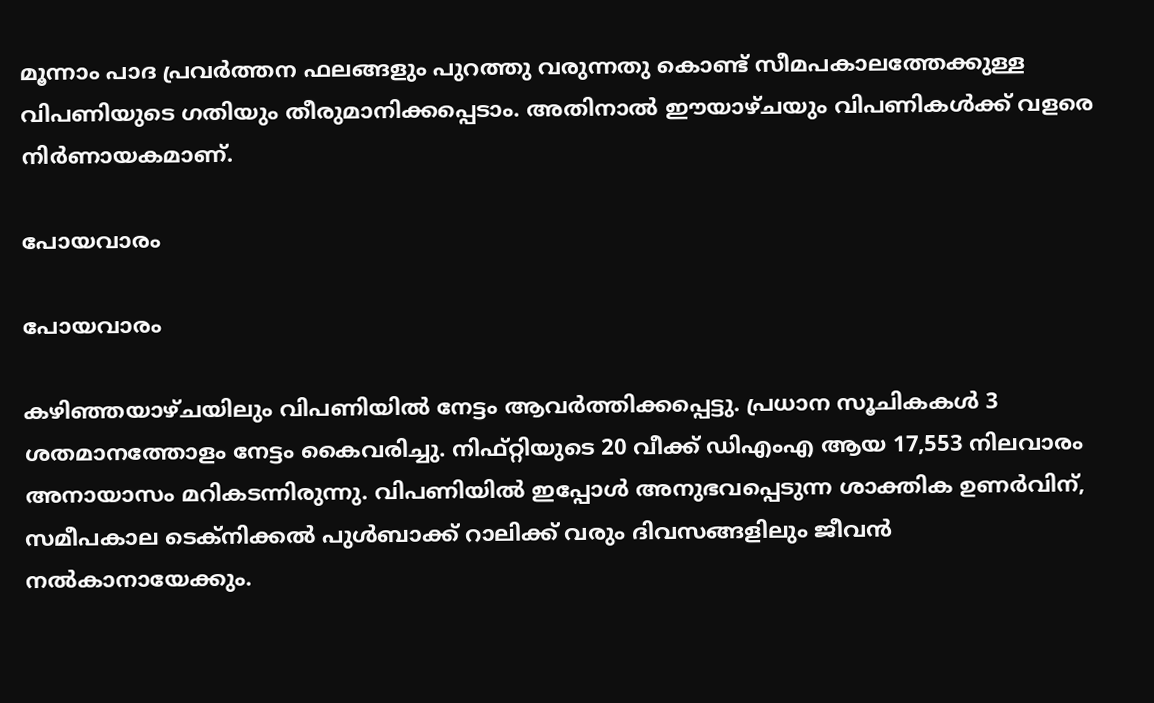മൂന്നാം പാദ പ്രവര്‍ത്തന ഫലങ്ങളും പുറത്തു വരുന്നതു കൊണ്ട് സീമപകാലത്തേക്കുള്ള വിപണിയുടെ ഗതിയും തീരുമാനിക്കപ്പെടാം. അതിനാല്‍ ഈയാഴ്ചയും വിപണികള്‍ക്ക് വളരെ നിര്‍ണായകമാണ്.

പോയവാരം

പോയവാരം

കഴിഞ്ഞയാഴ്ചയിലും വിപണിയില്‍ നേട്ടം ആവര്‍ത്തിക്കപ്പെട്ടു. പ്രധാന സൂചികകള്‍ 3 ശതമാനത്തോളം നേട്ടം കൈവരിച്ചു. നിഫ്റ്റിയുടെ 20 വീക്ക് ഡിഎംഎ ആയ 17,553 നിലവാരം അനായാസം മറികടന്നിരുന്നു. വിപണിയില്‍ ഇപ്പോള്‍ അനുഭവപ്പെടുന്ന ശാക്തിക ഉണര്‍വിന്, സമീപകാല ടെക്‌നിക്കല്‍ പുള്‍ബാക്ക് റാലിക്ക് വരും ദിവസങ്ങളിലും ജീവന്‍ നല്‍കാനായേക്കും.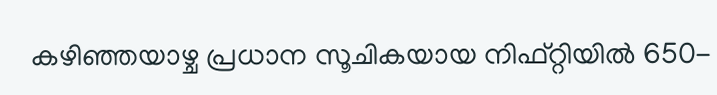കഴിഞ്ഞയാഴ്ച പ്രധാന സൂചികയായ നിഫ്റ്റിയില്‍ 650-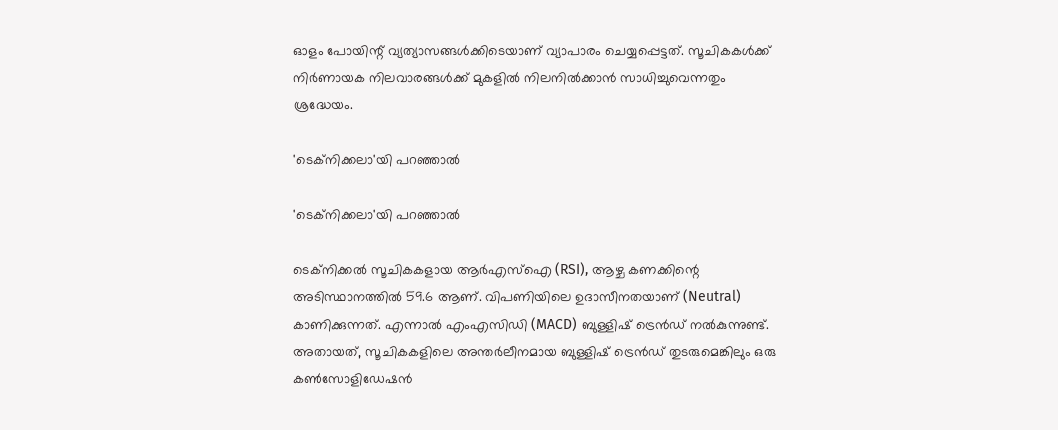ഓളം പോയിന്റ് വ്യത്യാസങ്ങള്‍ക്കിടെയാണ് വ്യാപാരം ചെയ്യപ്പെട്ടത്. സൂചികകള്‍ക്ക് നിര്‍ണായക നിലവാരങ്ങള്‍ക്ക് മുകളില്‍ നിലനില്‍ക്കാന്‍ സാധിച്ചുവെന്നതും ശ്രദ്ധേയം.

'ടെക്‌നിക്കലാ'യി പറഞ്ഞാല്‍

'ടെക്‌നിക്കലാ'യി പറഞ്ഞാല്‍

ടെക്‌നിക്കല്‍ സൂചികകളായ ആര്‍എസ്‌ഐ (RSI), ആഴ്ച കണക്കിന്റെ അടിസ്ഥാനത്തില്‍ 59.6 ആണ്. വിപണിയിലെ ഉദാസീനതയാണ് (Neutral) കാണിക്കുന്നത്. എന്നാല്‍ എംഎസിഡി (MACD) ബുള്ളിഷ് ട്രെന്‍ഡ് നല്‍കുന്നുണ്ട്. അതായത്, സൂചികകളിലെ അന്തര്‍ലീനമായ ബുള്ളിഷ് ട്രെന്‍ഡ് തുടരുമെങ്കിലും ഒരു കണ്‍സോളിഡേഷന്‍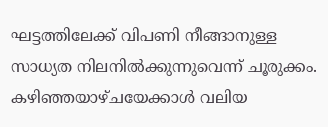ഘട്ടത്തിലേക്ക് വിപണി നീങ്ങാനുള്ള സാധ്യത നിലനില്‍ക്കുന്നുവെന്ന് ചൂരുക്കം. കഴിഞ്ഞയാഴ്ചയേക്കാള്‍ വലിയ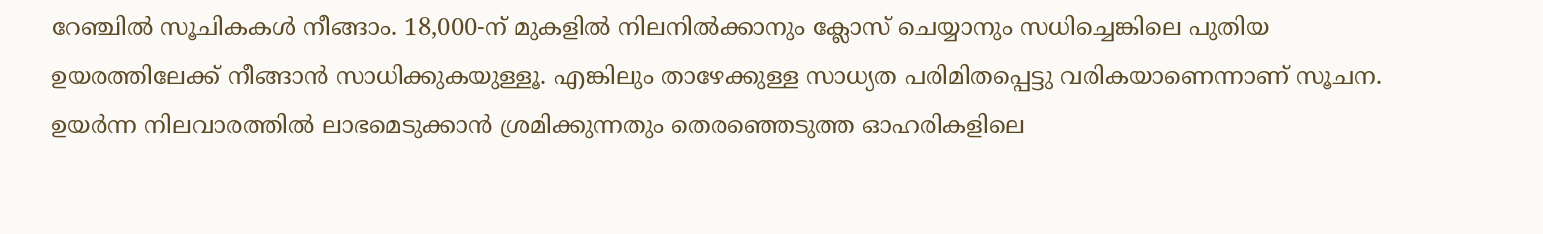റേഞ്ചില്‍ സൂചികകള്‍ നീങ്ങാം. 18,000-ന് മുകളില്‍ നിലനില്‍ക്കാനും ക്ലോസ് ചെയ്യാനും സധിച്ചെങ്കിലെ പുതിയ ഉയരത്തിലേക്ക് നീങ്ങാന്‍ സാധിക്കുകയുള്ളൂ. എങ്കിലും താഴേക്കുള്ള സാധ്യത പരിമിതപ്പെട്ടു വരികയാണെന്നാണ് സൂചന. ഉയര്‍ന്ന നിലവാരത്തില്‍ ലാഭമെടുക്കാന്‍ ശ്രമിക്കുന്നതും തെരഞ്ഞെടുത്ത ഓഹരികളിലെ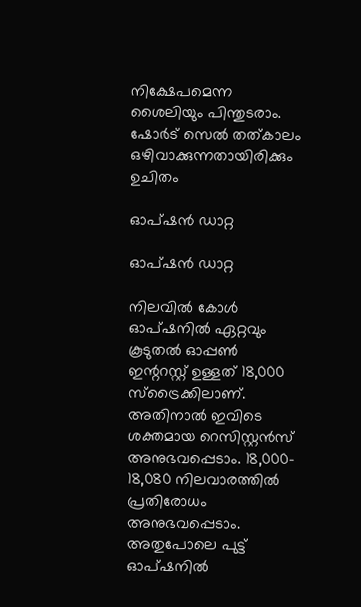നിക്ഷേപമെന്ന ശൈലിയും പിന്തുടരാം. ഷോര്‍ട് സെല്‍ തത്കാലം ഒഴിവാക്കുന്നതായിരിക്കും ഉചിതം

ഓപ്ഷന്‍ ഡാറ്റ

ഓപ്ഷന്‍ ഡാറ്റ

നിലവില്‍ കോള്‍ ഓപ്ഷനില്‍ ഏറ്റവും കൂടുതല്‍ ഓപ്പണ്‍ ഇന്ററസ്റ്റ് ഉള്ളത് 18,000 സ്‌ട്രൈക്കിലാണ്. അതിനാല്‍ ഇവിടെ ശക്തമായ റെസിസ്റ്റന്‍സ് അനുഭവപ്പെടാം. 18,000- 18,080 നിലവാരത്തില്‍ പ്രതിരോധം അനുഭവപ്പെടാം. അതുപോലെ പുട്ട് ഓപ്ഷനില്‍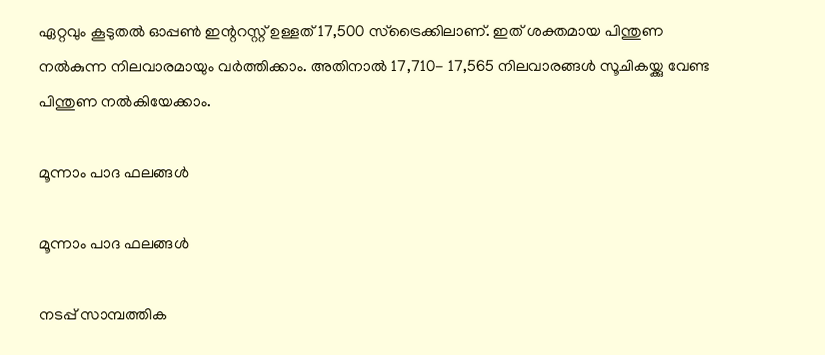ഏറ്റവും കൂടുതല്‍ ഓപ്പണ്‍ ഇന്ററസ്റ്റ് ഉള്ളത് 17,500 സ്‌ട്രൈക്കിലാണ്. ഇത് ശക്തമായ പിന്തുണ നല്‍കുന്ന നിലവാരമായും വര്‍ത്തിക്കാം. അതിനാല്‍ 17,710- 17,565 നിലവാരങ്ങള്‍ സൂചികയ്ക്കു വേണ്ട പിന്തുണ നല്‍കിയേക്കാം.

മൂന്നാം പാദ ഫലങ്ങള്‍

മൂന്നാം പാദ ഫലങ്ങള്‍

നടപ്പ് സാമ്പത്തിക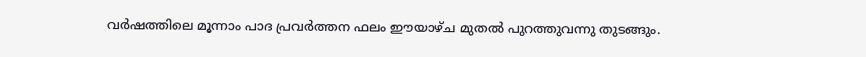വര്‍ഷത്തിലെ മൂന്നാം പാദ പ്രവര്‍ത്തന ഫലം ഈയാഴ്ച മുതല്‍ പുറത്തുവന്നു തുടങ്ങും.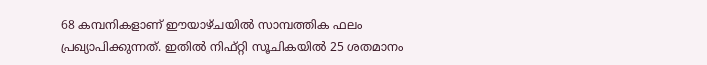68 കമ്പനികളാണ് ഈയാഴ്ചയില്‍ സാമ്പത്തിക ഫലം പ്രഖ്യാപിക്കുന്നത്. ഇതില്‍ നിഫ്റ്റി സൂചികയില്‍ 25 ശതമാനം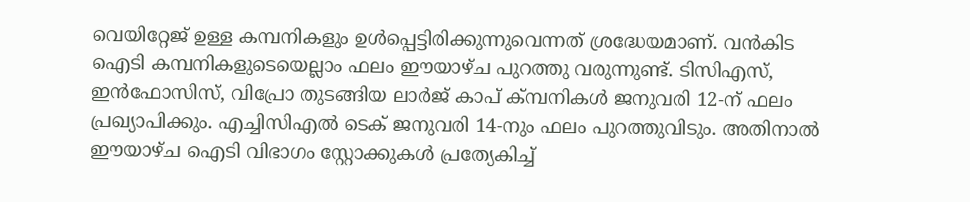വെയിറ്റേജ് ഉള്ള കമ്പനികളും ഉള്‍പ്പെട്ടിരിക്കുന്നുവെന്നത് ശ്രദ്ധേയമാണ്. വന്‍കിട ഐടി കമ്പനികളുടെയെല്ലാം ഫലം ഈയാഴ്ച പുറത്തു വരുന്നുണ്ട്. ടിസിഎസ്, ഇന്‍ഫോസിസ്, വിപ്രോ തുടങ്ങിയ ലാര്‍ജ് കാപ് ക്മ്പനികള്‍ ജനുവരി 12-ന് ഫലം പ്രഖ്യാപിക്കും. എച്ചിസിഎല്‍ ടെക് ജനുവരി 14-നും ഫലം പുറത്തുവിടും. അതിനാല്‍ ഈയാഴ്ച ഐടി വിഭാഗം സ്റ്റോക്കുകള്‍ പ്രത്യേകിച്ച്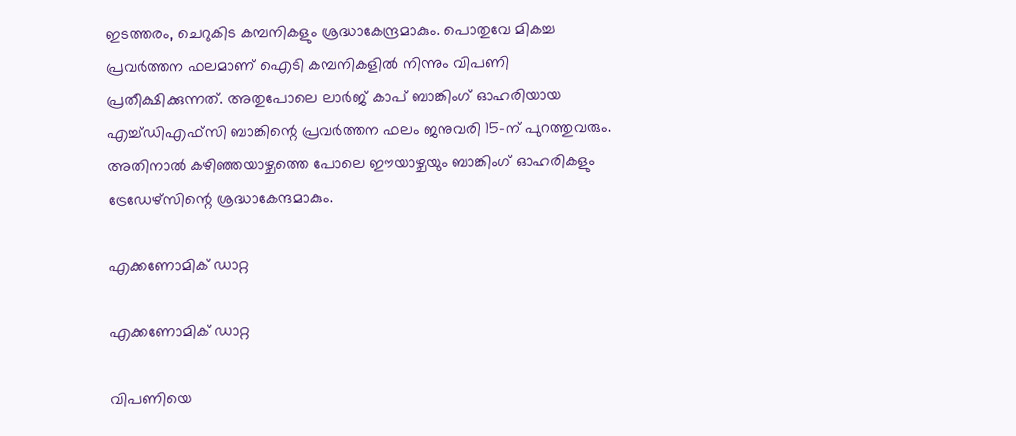ഇടത്തരം, ചെറുകിട കമ്പനികളും ശ്രദ്ധാകേന്ദ്രമാകും. പൊതുവേ മികച്ച പ്രവര്‍ത്തന ഫലമാണ് ഐടി കമ്പനികളിൽ നിന്നും വിപണി പ്രതീക്ഷിക്കുന്നത്. അതുപോലെ ലാര്‍ജ് കാപ് ബാങ്കിംഗ് ഓഹരിയായ എച്ച്ഡിഎഫ്‌സി ബാങ്കിന്റെ പ്രവര്‍ത്തന ഫലം ജനുവരി 15-ന് പുറത്തുവരും. അതിനാല്‍ കഴിഞ്ഞയാഴ്ചത്തെ പോലെ ഈയാഴ്ചയും ബാങ്കിംഗ് ഓഹരികളും ട്രേഡേഴ്സിന്റെ ശ്രദ്ധാകേന്ദമാകും.

എക്കണോമിക് ഡാറ്റ

എക്കണോമിക് ഡാറ്റ

വിപണിയെ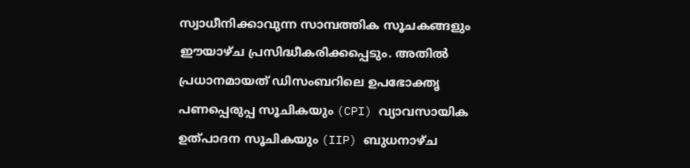സ്വാധീനിക്കാവുന്ന സാമ്പത്തിക സൂചകങ്ങളും ഈയാഴ്ച പ്രസിദ്ധീകരിക്കപ്പെടും. അതില്‍ പ്രധാനമായത് ഡിസംബറിലെ ഉപഭോക്തൃ പണപ്പെരുപ്പ സൂചികയും (CPI) വ്യാവസായിക ഉത്പാദന സൂചികയും (IIP) ബുധനാഴ്ച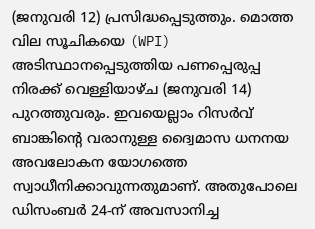(ജനുവരി 12) പ്രസിദ്ധപ്പെടുത്തും. മൊത്ത വില സൂചികയെ (WPI) അടിസ്ഥാനപ്പെടുത്തിയ പണപ്പെരുപ്പ നിരക്ക് വെള്ളിയാഴ്ച (ജനുവരി 14) പുറത്തുവരും. ഇവയെല്ലാം റിസര്‍വ് ബാങ്കിന്റെ വരാനുള്ള ദ്വൈമാസ ധനനയ അവലോകന യോഗത്തെ സ്വാധീനിക്കാവുന്നതുമാണ്. അതുപോലെ ഡിസംബര്‍ 24-ന് അവസാനിച്ച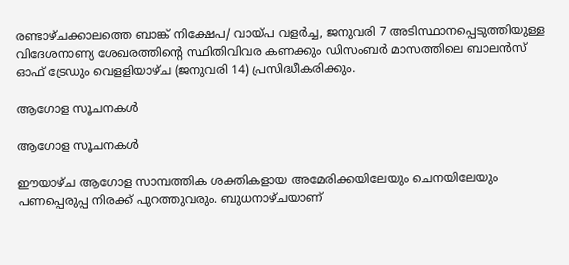രണ്ടാഴ്ചക്കാലത്തെ ബാങ്ക് നിക്ഷേപ/ വായ്പ വളര്‍ച്ച, ജനുവരി 7 അടിസ്ഥാനപ്പെടുത്തിയുള്ള വിദേശനാണ്യ ശേഖരത്തിന്റെ സ്ഥിതിവിവര കണക്കും ഡിസംബര്‍ മാസത്തിലെ ബാലന്‍സ് ഓഫ് ട്രേഡും വെളളിയാഴ്ച (ജനുവരി 14) പ്രസിദ്ധീകരിക്കും.

ആഗോള സൂചനകള്‍

ആഗോള സൂചനകള്‍

ഈയാഴ്ച ആഗോള സാമ്പത്തിക ശക്തികളായ അമേരിക്കയിലേയും ചെനയിലേയും പണപ്പെരുപ്പ നിരക്ക് പുറത്തുവരും. ബുധനാഴ്ചയാണ്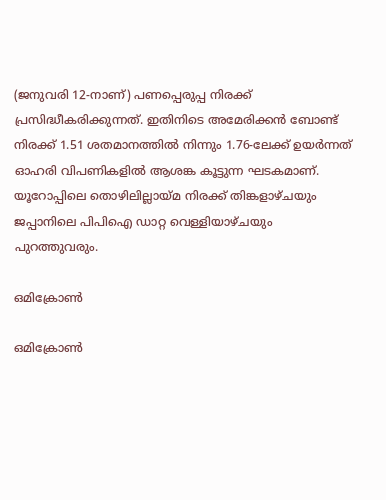(ജനുവരി 12-നാണ്) പണപ്പെരുപ്പ നിരക്ക് പ്രസിദ്ധീകരിക്കുന്നത്. ഇതിനിടെ അമേരിക്കന്‍ ബോണ്ട് നിരക്ക് 1.51 ശതമാനത്തില്‍ നിന്നും 1.76-ലേക്ക് ഉയര്‍ന്നത് ഓഹരി വിപണികളില്‍ ആശങ്ക കൂട്ടുന്ന ഘടകമാണ്. യൂറോപ്പിലെ തൊഴിലില്ലായ്മ നിരക്ക് തിങ്കളാഴ്ചയും ജപ്പാനിലെ പിപിഐ ഡാറ്റ വെള്ളിയാഴ്ചയും പുറത്തുവരും.

ഒമിക്രോണ്‍

ഒമിക്രോണ്‍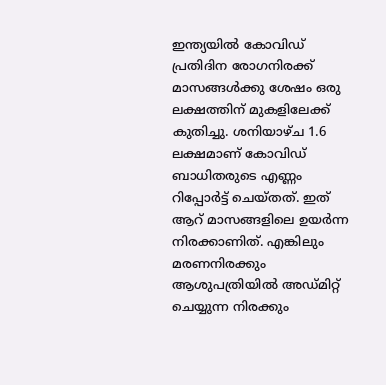ഇന്ത്യയില്‍ കോവിഡ് പ്രതിദിന രോഗനിരക്ക് മാസങ്ങള്‍ക്കു ശേഷം ഒരു ലക്ഷത്തിന് മുകളിലേക്ക് കുതിച്ചു. ശനിയാഴ്ച 1.6 ലക്ഷമാണ് കോവിഡ് ബാധിതരുടെ എണ്ണം റിപ്പോര്‍ട്ട് ചെയ്തത്. ഇത് ആറ് മാസങ്ങളിലെ ഉയര്‍ന്ന നിരക്കാണിത്. എങ്കിലും മരണനിരക്കും ആശുപത്രിയില്‍ അഡ്മിറ്റ് ചെയ്യുന്ന നിരക്കും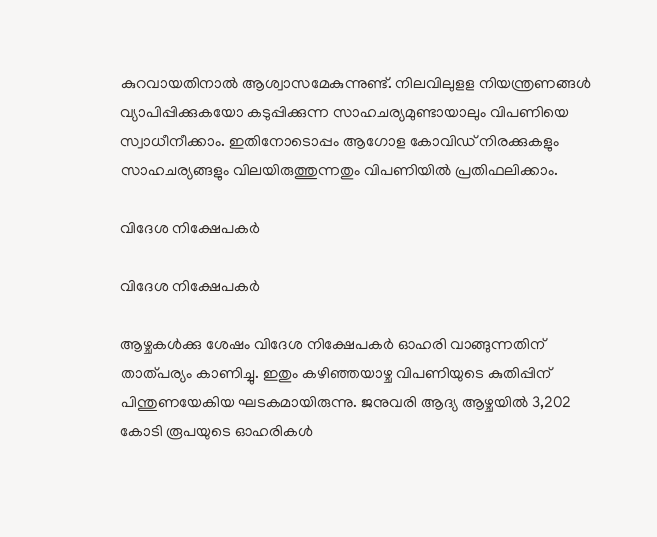കുറവായതിനാല്‍ ആശ്വാസമേകുന്നുണ്ട്. നിലവിലുളള നിയന്ത്രണങ്ങള്‍ വ്യാപിപ്പിക്കുകയോ കടുപ്പിക്കുന്ന സാഹചര്യമുണ്ടായാലും വിപണിയെ സ്വാധീനീക്കാം. ഇതിനോടൊപ്പം ആഗോള കോവിഡ് നിരക്കുകളും സാഹചര്യങ്ങളും വിലയിരുത്തുന്നതും വിപണിയില്‍ പ്രതിഫലിക്കാം.

വിദേശ നിക്ഷേപകര്‍

വിദേശ നിക്ഷേപകര്‍

ആഴ്ചകള്‍ക്കു ശേഷം വിദേശ നിക്ഷേപകര്‍ ഓഹരി വാങ്ങുന്നതിന് താത്പര്യം കാണിച്ചു. ഇതും കഴിഞ്ഞയാഴ്ച വിപണിയുടെ കുതിപ്പിന് പിന്തുണയേകിയ ഘടകമായിരുന്നു. ജനുവരി ആദ്യ ആഴ്ചയില്‍ 3,202 കോടി രൂപയുടെ ഓഹരികള്‍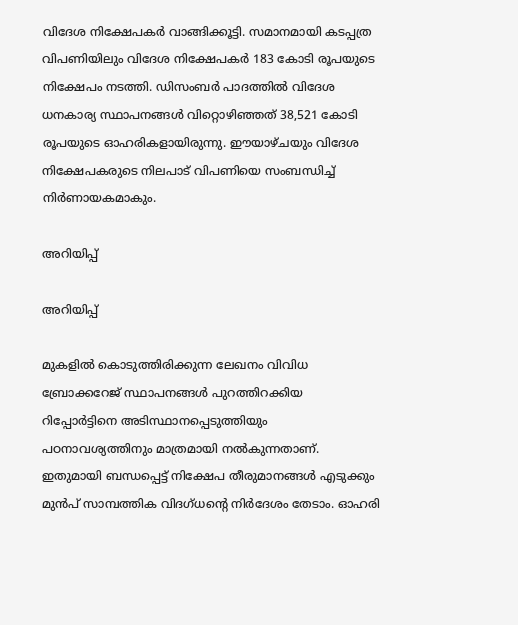വിദേശ നിക്ഷേപകര്‍ വാങ്ങിക്കൂട്ടി. സമാനമായി കടപ്പത്ര വിപണിയിലും വിദേശ നിക്ഷേപകര്‍ 183 കോടി രൂപയുടെ നിക്ഷേപം നടത്തി. ഡിസംബര്‍ പാദത്തില്‍ വിദേശ ധനകാര്യ സ്ഥാപനങ്ങള്‍ വിറ്റൊഴിഞ്ഞത് 38,521 കോടി രൂപയുടെ ഓഹരികളായിരുന്നു. ഈയാഴ്ചയും വിദേശ നിക്ഷേപകരുടെ നിലപാട് വിപണിയെ സംബന്ധിച്ച് നിര്‍ണായകമാകും.

അറിയിപ്പ്

അറിയിപ്പ്

മുകളില്‍ കൊടുത്തിരിക്കുന്ന ലേഖനം വിവിധ ബ്രോക്കറേജ് സ്ഥാപനങ്ങള്‍ പുറത്തിറക്കിയ റിപ്പോര്‍ട്ടിനെ അടിസ്ഥാനപ്പെടുത്തിയും പഠനാവശ്യത്തിനും മാത്രമായി നല്‍കുന്നതാണ്. ഇതുമായി ബന്ധപ്പെട്ട് നിക്ഷേപ തീരുമാനങ്ങള്‍ എടുക്കും മുന്‍പ് സാമ്പത്തിക വിദഗ്ധന്റെ നിര്‍ദേശം തേടാം. ഓഹരി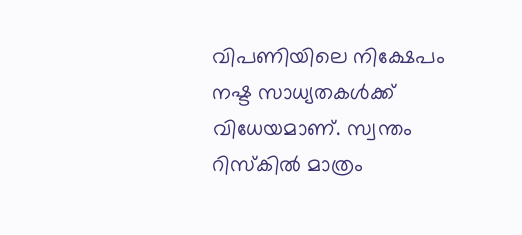വിപണിയിലെ നിക്ഷേപം നഷ്ട സാധ്യതകള്‍ക്ക് വിധേയമാണ്. സ്വന്തം റിസ്‌കില്‍ മാത്രം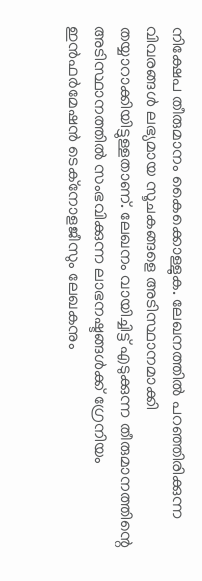നിക്ഷേപ തീരുമാനം കൈക്കൊള്ളുക. ലേഖനത്തില്‍ പറഞ്ഞിരിക്കുന്ന വിവരങ്ങള്‍ ലഭ്യമായ സൂചകങ്ങളെ അടിസ്ഥാനമാക്കി തയ്യാറാക്കിയിട്ടുള്ളതാണ്. ലേഖനം വായിച്ചിട്ട് എടുക്കുന്ന തീരുമാനത്തിന്റെ അടിസ്ഥാനത്തില്‍ സംഭവിക്കുന്ന ലാഭനഷ്ടങ്ങള്‍ക്ക് ഗ്രേനിയം ഇന്‍ഫര്‍മേഷന്‍ ടെക്‌നോളജീസും ലേഖകനും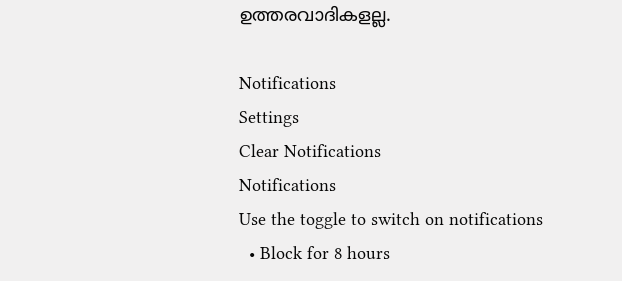ഉത്തരവാദികളല്ല.

Notifications
Settings
Clear Notifications
Notifications
Use the toggle to switch on notifications
  • Block for 8 hours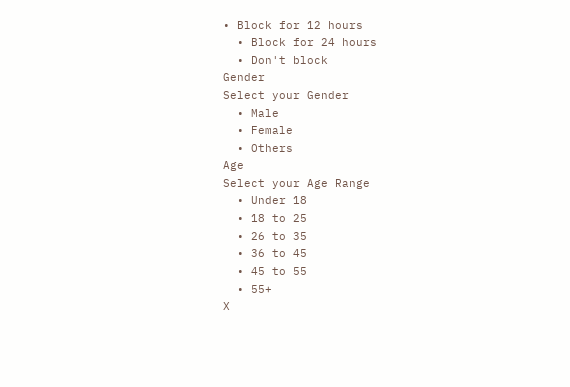• Block for 12 hours
  • Block for 24 hours
  • Don't block
Gender
Select your Gender
  • Male
  • Female
  • Others
Age
Select your Age Range
  • Under 18
  • 18 to 25
  • 26 to 35
  • 36 to 45
  • 45 to 55
  • 55+
X